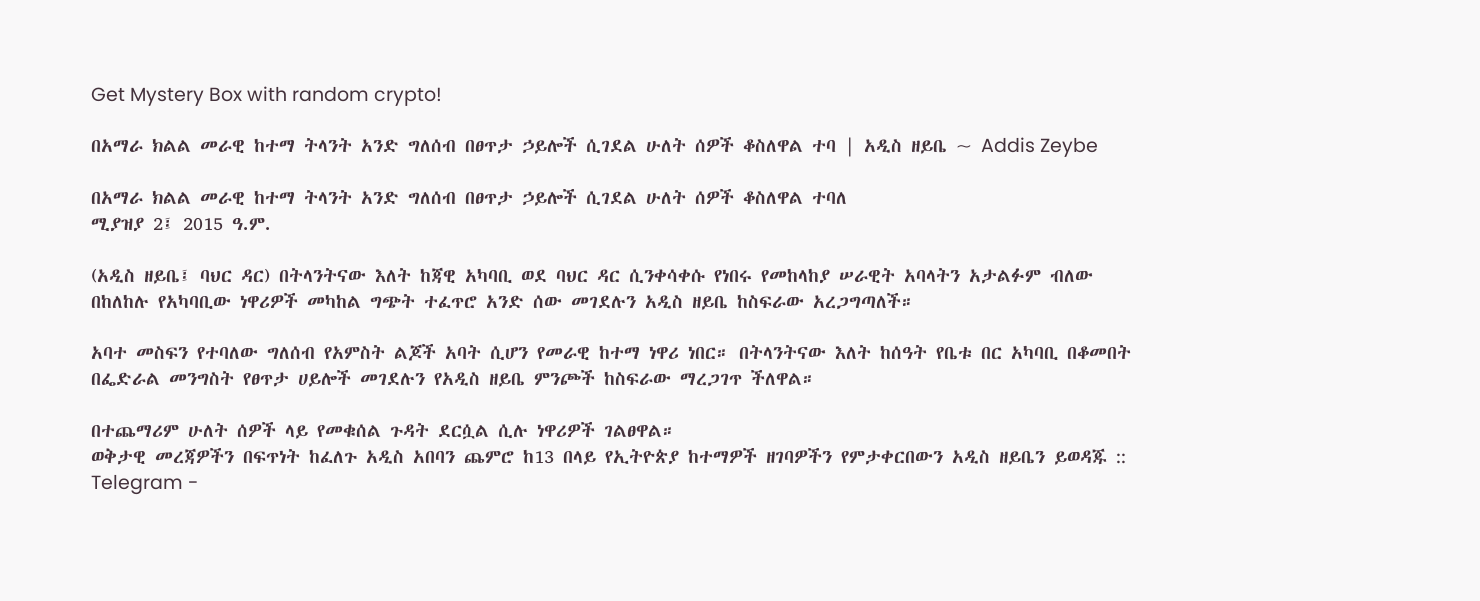Get Mystery Box with random crypto!

በአማራ ክልል መራዊ ከተማ ትላንት አንድ ግለሰብ በፀጥታ ኃይሎች ሲገደል ሁለት ሰዎች ቆስለዋል ተባ | አዲስ ዘይቤ ~ Addis Zeybe

በአማራ ክልል መራዊ ከተማ ትላንት አንድ ግለሰብ በፀጥታ ኃይሎች ሲገደል ሁለት ሰዎች ቆስለዋል ተባለ
ሚያዝያ 2፤ 2015 ዓ.ም.

(አዲስ ዘይቤ፤ ባህር ዳር) በትላንትናው እለት ከጃዊ አካባቢ ወደ ባህር ዳር ሲንቀሳቀሱ የነበሩ የመከላከያ ሠራዊት አባላትን አታልፉም ብለው በከለከሉ የአካባቢው ነዋሪዎች መካከል ግጭት ተፈጥሮ አንድ ሰው መገደሉን አዲስ ዘይቤ ከስፍራው አረጋግጣለች።

አባተ መስፍን የተባለው ግለሰብ የአምስት ልጆች አባት ሲሆን የመራዊ ከተማ ነዋሪ ነበር። በትላንትናው እለት ከሰዓት የቤቱ በር አካባቢ በቆመበት በፌድራል መንግስት የፀጥታ ሀይሎች መገደሉን የአዲስ ዘይቤ ምንጮች ከስፍራው ማረጋገጥ ችለዋል።

በተጨማሪም ሁለት ሰዎች ላይ የመቁሰል ጉዳት ደርሷል ሲሉ ነዋሪዎች ገልፀዋል።
ወቅታዊ መረጃዎችን በፍጥነት ከፈለጉ አዲስ አበባን ጨምሮ ከ13 በላይ የኢትዮጵያ ከተማዎች ዘገባዎችን የምታቀርበውን አዲስ ዘይቤን ይወዳጁ ::
Telegram -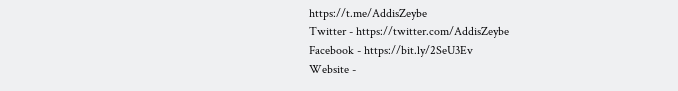https://t.me/AddisZeybe
Twitter - https://twitter.com/AddisZeybe
Facebook - https://bit.ly/2SeU3Ev
Website -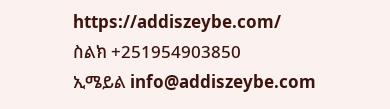https://addiszeybe.com/
ስልክ +251954903850
ኢሜይል info@addiszeybe.com